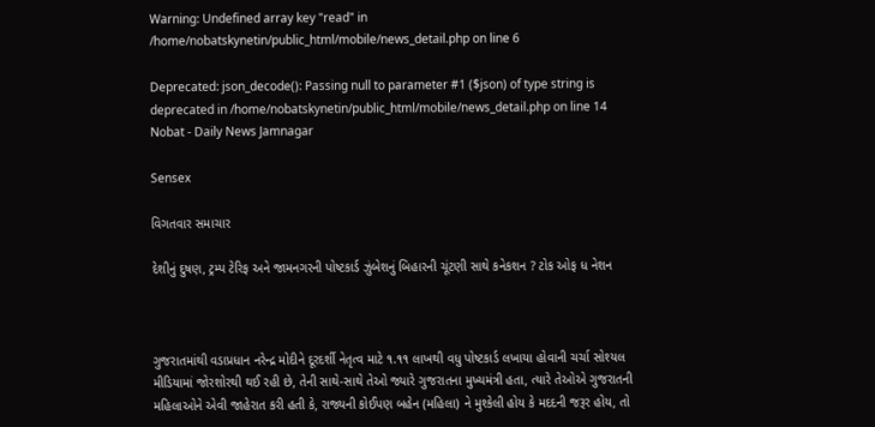Warning: Undefined array key "read" in /home/nobatskynetin/public_html/mobile/news_detail.php on line 6

Deprecated: json_decode(): Passing null to parameter #1 ($json) of type string is deprecated in /home/nobatskynetin/public_html/mobile/news_detail.php on line 14
Nobat - Daily News Jamnagar

Sensex

વિગતવાર સમાચાર

દેશીનું દુષણ, ટ્રમ્પ ટેરિફ અને જામનગરની પોષ્ટકાર્ડ ઝુંબેશનું બિહારની ચૂંટણી સાથે કનેકશન ? ટોક ઓફ ધ નેશન



ગુજરાતમાંથી વડાપ્રધાન નરેન્દ્ર મોદીને દૂરદર્શી નેતૃત્વ માટે ૧.૧૧ લાખથી વધુ પોષ્ટકાર્ડ લખાયા હોવાની ચર્ચા સોશ્યલ મીડિયામાં જોરશોરથી થઈ રહી છે, તેની સાથે-સાથે તેઓ જ્યારે ગુજરાતના મુખ્યમંત્રી હતા, ત્યારે તેઓએ ગુજરાતની મહિલાઓને એવી જાહેરાત કરી હતી કે, રાજ્યની કોઈપણ બહેન (મહિલા) ને મુશ્કેલી હોય કે મદદની જરૂર હોય, તો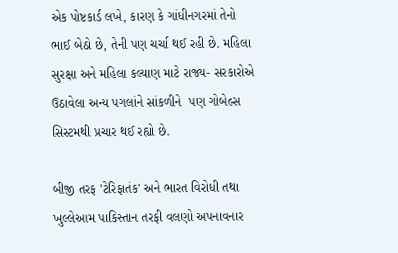એક પોષ્ટકાર્ડ લખે, કારણ કે ગાંધીનગરમાં તેનો ભાઈ બેઠો છે, તેની પણ ચર્ચા થઈ રહી છે. મહિલા સુરક્ષા અને મહિલા કલ્યાણ માટે રાજ્ય- સરકારોએ ઉઠાવેલા અન્ય પગલાંને સાંકળીને  પણ ગોબેલ્સ સિસ્ટમથી પ્રચાર થઈ રહ્યો છે.

બીજી તરફ 'ટેરિફાતંક' અને ભારત વિરોધી તથા ખુલ્લેઆમ પાકિસ્તાન તરફી વલણો અપનાવનાર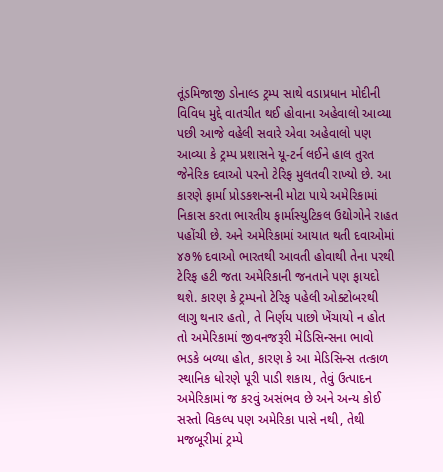તૂંડમિજાજી ડોનાલ્ડ ટ્રમ્પ સાથે વડાપ્રધાન મોદીની વિવિધ મુદ્દે વાતચીત થઈ હોવાના અહેવાલો આવ્યા પછી આજે વહેલી સવારે એવા અહેવાલો પણ આવ્યા કે ટ્રમ્પ પ્રશાસને યૂ-ટર્ન લઈને હાલ તુરત જેનેરિક દવાઓ પરનો ટેરિફ મુલતવી રાખ્યો છે. આ કારણે ફાર્મા પ્રોડકશન્સની મોટા પાયે અમેરિકામાં નિકાસ કરતા ભારતીય ફાર્માસ્યુટિકલ ઉદ્યોગોને રાહત પહોંચી છે. અને અમેરિકામાં આયાત થતી દવાઓમાં ૪૭% દવાઓ ભારતથી આવતી હોવાથી તેના પરથી ટેરિફ હટી જતા અમેરિકાની જનતાને પણ ફાયદો થશે. કારણ કે ટ્રમ્પનો ટેરિફ પહેલી ઓક્ટોબરથી લાગુ થનાર હતો, તે નિર્ણય પાછો ખેંચાયો ન હોત તો અમેરિકામાં જીવનજરૂરી મેડિસિન્સના ભાવો ભડકે બળ્યા હોત, કારણ કે આ મેડિસિન્સ તત્કાળ સ્થાનિક ધોરણે પૂરી પાડી શકાય, તેવું ઉત્પાદન અમેરિકામાં જ કરવું અસંભવ છે અને અન્ય કોઈ સસ્તો વિકલ્પ પણ અમેરિકા પાસે નથી, તેથી મજબૂરીમાં ટ્રમ્પે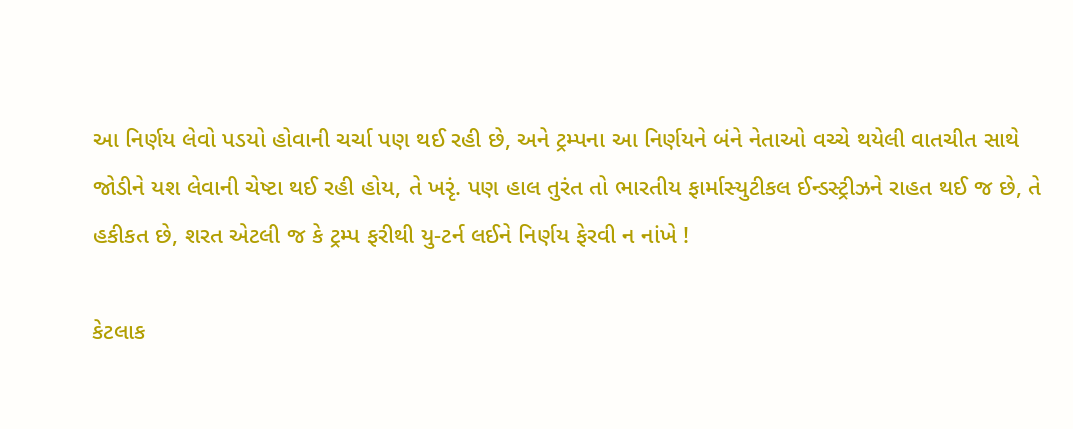આ નિર્ણય લેવો પડયો હોવાની ચર્ચા પણ થઈ રહી છે, અને ટ્રમ્પના આ નિર્ણયને બંને નેતાઓ વચ્ચે થયેલી વાતચીત સાથે જોડીને યશ લેવાની ચેષ્ટા થઈ રહી હોય, તે ખરૃં. પણ હાલ તુરંત તો ભારતીય ફાર્માસ્યુટીકલ ઈન્ડસ્ટ્રીઝને રાહત થઈ જ છે, તે હકીકત છે, શરત એટલી જ કે ટ્રમ્પ ફરીથી યુ-ટર્ન લઈને નિર્ણય ફેરવી ન નાંખે !

કેટલાક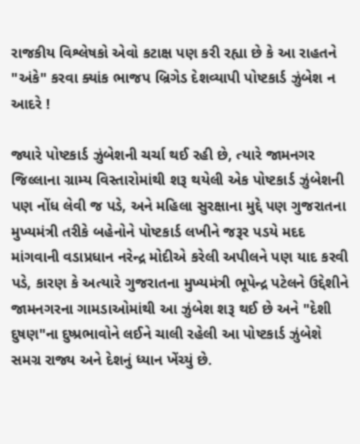રાજકીય વિશ્લેષકો એવો કટાક્ષ પણ કરી રહ્યા છે કે આ રાહતને "અંકે" કરવા ક્યાંક ભાજપ બ્રિગેડ દેશવ્યાપી પોષ્ટકાર્ડ ઝુંબેશ ન આદરે !

જ્યારે પોષ્ટકાર્ડ ઝુંબેશની ચર્ચા થઈ રહી છે, ત્યારે જામનગર જિલ્લાના ગ્રામ્ય વિસ્તારોમાંથી શરૂ થયેલી એક પોષ્ટકાર્ડ ઝુંબેશની પણ નોંધ લેવી જ પડે, અને મહિલા સુરક્ષાના મુદ્દે પણ ગુજરાતના મુખ્યમંત્રી તરીકે બહેનોને પોષ્ટકાર્ડ લખીને જરૂર પડયે મદદ માંગવાની વડાપ્રધાન નરેન્દ્ર મોદીએ કરેલી અપીલને પણ યાદ કરવી પડે, કારણ કે અત્યારે ગુજરાતના મુખ્યમંત્રી ભૂપેન્દ્ર પટેલને ઉદ્દેશીને જામનગરના ગામડાઓમાંથી આ ઝુંબેશ શરૂ થઈ છે અને "દેશી દુષણ"ના દુષ્પ્રભાવોને લઈને ચાલી રહેલી આ પોષ્ટકાર્ડ ઝુંબેશે સમગ્ર રાજ્ય અને દેશનું ધ્યાન ખેંચ્યું છે.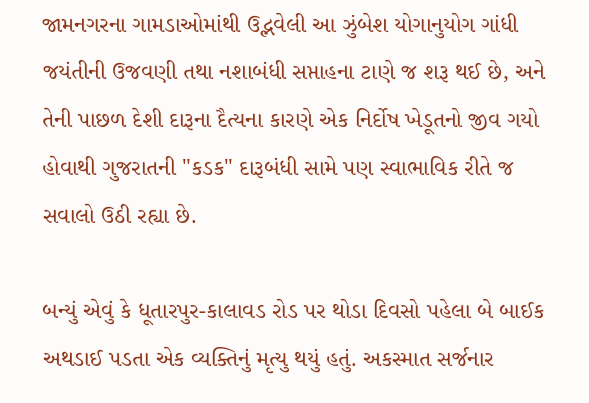જામનગરના ગામડાઓમાંથી ઉદ્ભવેલી આ ઝુંબેશ યોગાનુયોગ ગાંધી જયંતીની ઉજવણી તથા નશાબંધી સપ્તાહના ટાણે જ શરૂ થઈ છે, અને તેની પાછળ દેશી દારૂના દૈત્યના કારણે એક નિર્દોષ ખેડૂતનો જીવ ગયો હોવાથી ગુજરાતની "કડક" દારૂબંધી સામે પણ સ્વાભાવિક રીતે જ સવાલો ઉઠી રહ્યા છે.

બન્યું એવું કે ધૂતારપુર-કાલાવડ રોડ પર થોડા દિવસો પહેલા બે બાઈક અથડાઈ પડતા એક વ્યક્તિનું મૃત્યુ થયું હતું. અકસ્માત સર્જનાર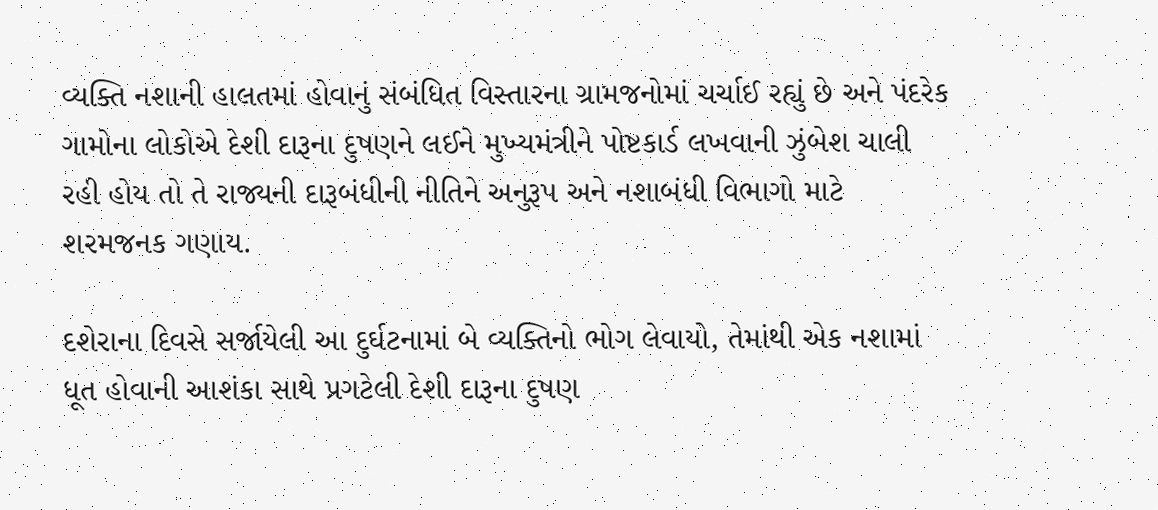વ્યક્તિ નશાની હાલતમાં હોવાનું સંબંધિત વિસ્તારના ગ્રામજનોમાં ચર્ચાઈ રહ્યું છે અને પંદરેક ગામોના લોકોએ દેશી દારૂના દુષણને લઈને મુખ્યમંત્રીને પોષ્ટકાર્ડ લખવાની ઝુંબેશ ચાલી રહી હોય તો તે રાજ્યની દારૂબંધીની નીતિને અનુરૂપ અને નશાબંધી વિભાગો માટે શરમજનક ગણાય.

દશેરાના દિવસે સર્જાયેલી આ દુર્ઘટનામાં બે વ્યક્તિનો ભોગ લેવાયો, તેમાંથી એક નશામાં ધૂત હોવાની આશંકા સાથે પ્રગટેલી દેશી દારૂના દુષણ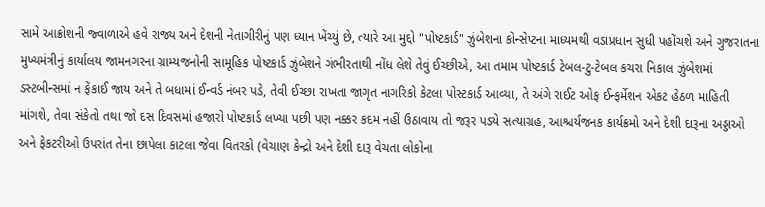સામે આક્રોશની જ્વાળાએ હવે રાજ્ય અને દેશની નેતાગીરીનું પણ ધ્યાન ખેંચ્યું છે, ત્યારે આ મુદ્દો "પોષ્ટકાર્ડ" ઝુંબેશના કોન્સેપ્ટના માધ્યમથી વડાપ્રધાન સુધી પહોંચશે અને ગુજરાતના મુખ્યમંત્રીનું કાર્યાલય જામનગરના ગ્રામ્યજનોની સામૂહિક પોષ્ટકાર્ડ ઝુંબેશને ગંભીરતાથી નોંધ લેશે તેવું ઈચ્છીએ, આ તમામ પોષ્ટકાર્ડ ટેબલ-ટુ-ટેબલ કચરા નિકાલ ઝુંબેશમાં ડસ્ટબીન્સમાં ન ફેંકાઈ જાય અને તે બધામાં ઈન્વર્ડ નંબર પડે, તેવી ઈચ્છા રાખતા જાગૃત નાગરિકો કેટલા પોસ્ટકાર્ડ આવ્યા, તે અંગે રાઈટ ઓફ ઈન્ફર્મેશન એકટ હેઠળ માહિતી માંગશે, તેવા સંકેતો તથા જો દસ દિવસમાં હજારો પોષ્ટકાર્ડ લખ્યા પછી પણ નક્કર કદમ નહીં ઉઠાવાય તો જરૂર પડયે સત્યાગ્રહ, આશ્ચર્યજનક કાર્યક્રમો અને દેશી દારૂના અડ્ડાઓ અને ફેકટરીઓ ઉપરાંત તેના છાપેલા કાટલા જેવા વિતરકો (વેચાણ કેન્દ્રો અને દેશી દારૂ વેચતા લોકોના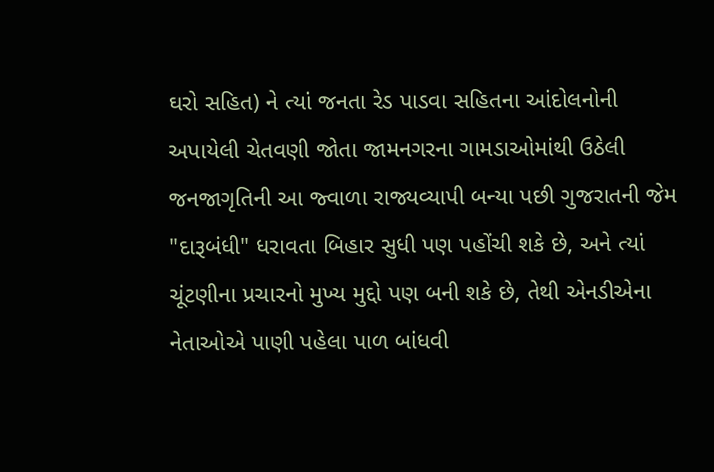ઘરો સહિત) ને ત્યાં જનતા રેડ પાડવા સહિતના આંદોલનોની અપાયેલી ચેતવણી જોતા જામનગરના ગામડાઓમાંથી ઉઠેલી જનજાગૃતિની આ જ્વાળા રાજ્યવ્યાપી બન્યા પછી ગુજરાતની જેમ "દારૂબંધી" ધરાવતા બિહાર સુધી પણ પહોંચી શકે છે, અને ત્યાં ચૂંટણીના પ્રચારનો મુખ્ય મુદ્દો પણ બની શકે છે, તેથી એનડીએના નેતાઓએ પાણી પહેલા પાળ બાંધવી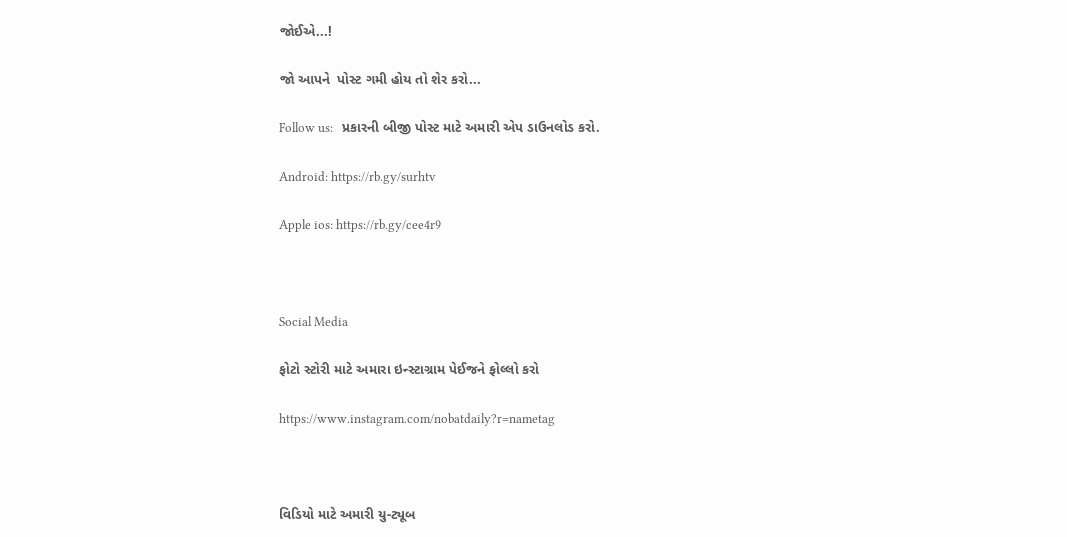જોઈએ...!

જો આપને  પોસ્ટ ગમી હોય તો શેર કરો...

Follow us:   પ્રકારની બીજી પોસ્ટ માટે અમારી એપ ડાઉનલોડ કરો.

Android: https://rb.gy/surhtv

Apple ios: https://rb.gy/cee4r9



Social Media

ફોટો સ્ટોરી માટે અમારા ઇન્સ્ટાગ્રામ પેઈજને ફોલ્લો કરો

https://www.instagram.com/nobatdaily?r=nametag



વિડિયો માટે અમારી યુ-ટ્યૂબ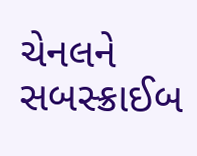ચેનલને સબસ્ક્રાઈબ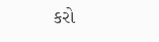કરો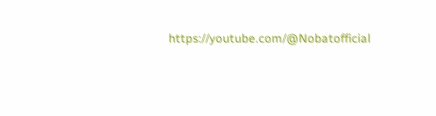https://youtube.com/@Nobatofficial